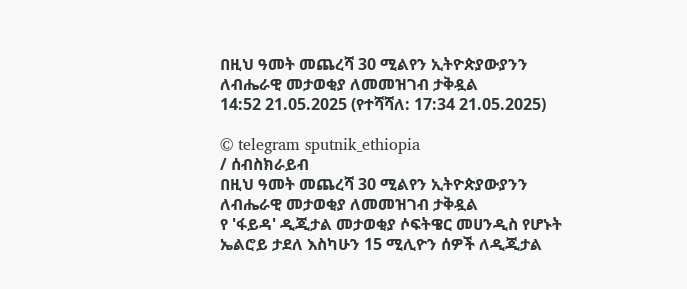በዚህ ዓመት መጨረሻ 30 ሚልየን ኢትዮጵያውያንን ለብሔራዊ መታወቂያ ለመመዝገብ ታቅዷል
14:52 21.05.2025 (የተሻሻለ: 17:34 21.05.2025)

© telegram sputnik_ethiopia
/ ሰብስክራይብ
በዚህ ዓመት መጨረሻ 30 ሚልየን ኢትዮጵያውያንን ለብሔራዊ መታወቂያ ለመመዝገብ ታቅዷል
የ 'ፋይዳ' ዲጂታል መታወቂያ ሶፍትዌር መሀንዲስ የሆኑት ኤልሮይ ታደለ እስካሁን 15 ሚሊዮን ሰዎች ለዲጂታል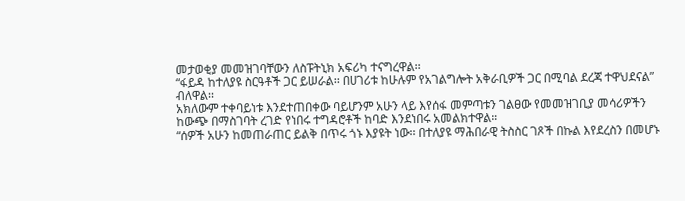መታወቂያ መመዝገባቸውን ለስፑትኒክ አፍሪካ ተናግረዋል፡፡
“ፋይዳ ከተለያዩ ስርዓቶች ጋር ይሠራል፡፡ በሀገሪቱ ከሁሉም የአገልግሎት አቅራቢዎች ጋር በሚባል ደረጃ ተዋህደናል” ብለዋል፡፡
አክለውም ተቀባይነቱ እንደተጠበቀው ባይሆንም አሁን ላይ እየሰፋ መምጣቱን ገልፀው የመመዝገቢያ መሳሪዎችን ከውጭ በማስገባት ረገድ የነበሩ ተግዳሮቶች ከባድ እንደነበሩ አመልክተዋል።
“ሰዎች አሁን ከመጠራጠር ይልቅ በጥሩ ጎኑ እያዩት ነው፡፡ በተለያዩ ማሕበራዊ ትስስር ገጾች በኩል እየደረስን በመሆኑ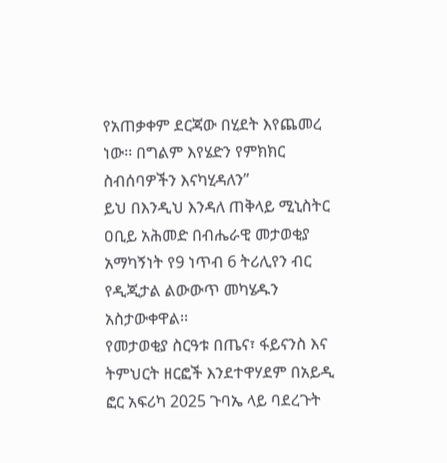የአጠቃቀም ደርጃው በሂደት እየጨመረ ነው፡፡ በግልም እየሄድን የምክክር ስብሰባዎችን እናካሂዳለን”
ይህ በእንዲህ እንዳለ ጠቅላይ ሚኒስትር ዐቢይ አሕመድ በብሔራዊ መታወቂያ አማካኝነት የ9 ነጥብ 6 ትሪሊየን ብር የዲጂታል ልውውጥ መካሄዱን አስታውቀዋል፡፡
የመታወቂያ ስርዓቱ በጤና፣ ፋይናንስ እና ትምህርት ዘርፎች እንደተዋሃደም በአይዲ ፎር አፍሪካ 2025 ጉባኤ ላይ ባደረጉት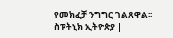የመክፈቻ ንግግር ገልጸዋል፡፡
ስፑትኒክ ኢትዮጵያ |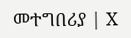መተግበሪያ | X